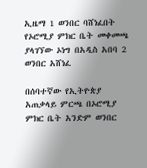ኢዜማ 1 ወንበር ባሸነፈበት የኦሮሚያ ምክር ቤት መቀመጫ ያላገኘው ኦነግ በአዲስ አበባ 2 ወንበር አሸነፈ

በሰባተኛው የኢትዮጵያ አጠቃላይ ምርጫ በኦሮሚያ ምክር ቤት አንድም ወንበር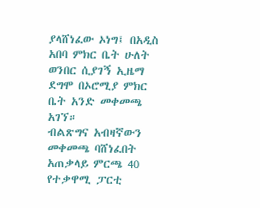ያላሸነፈው ኦነግ፤ በአዲስ አበባ ምክር ቤት ሁለት ወንበር ሲያገኝ ኢዜማ ደግሞ በኦሮሚያ ምክር ቤት አንድ መቀመጫ አገኘ።
ብልጽግና አብዛኛውን መቀመጫ ባሸነፈበት አጠቃላይ ምርጫ 40 የተቃዋሚ ፓርቲ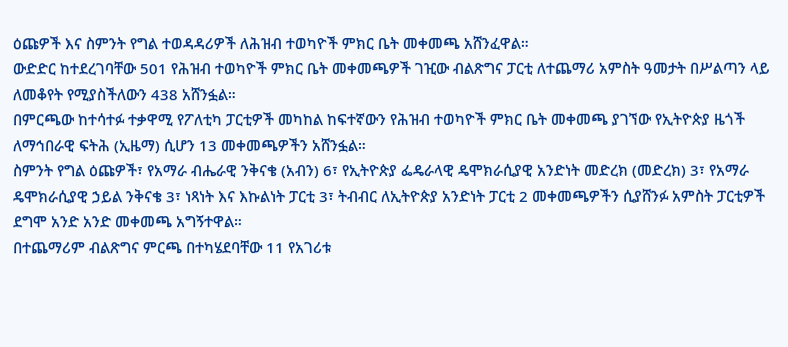ዕጩዎች እና ስምንት የግል ተወዳዳሪዎች ለሕዝብ ተወካዮች ምክር ቤት መቀመጫ አሸንፈዋል።
ውድድር ከተደረገባቸው 501 የሕዝብ ተወካዮች ምክር ቤት መቀመጫዎች ገዢው ብልጽግና ፓርቲ ለተጨማሪ አምስት ዓመታት በሥልጣን ላይ ለመቆየት የሚያስችለውን 438 አሸንፏል።
በምርጫው ከተሳተፉ ተቃዋሚ የፖለቲካ ፓርቲዎች መካከል ከፍተኛውን የሕዝብ ተወካዮች ምክር ቤት መቀመጫ ያገኘው የኢትዮጵያ ዜጎች ለማኅበራዊ ፍትሕ (ኢዜማ) ሲሆን 13 መቀመጫዎችን አሸንፏል።
ስምንት የግል ዕጩዎች፣ የአማራ ብሔራዊ ንቅናቄ (አብን) 6፣ የኢትዮጵያ ፌዴራላዊ ዴሞክራሲያዊ አንድነት መድረክ (መድረክ) 3፣ የአማራ ዴሞክራሲያዊ ኃይል ንቅናቄ 3፣ ነጻነት እና እኩልነት ፓርቲ 3፣ ትብብር ለኢትዮጵያ አንድነት ፓርቲ 2 መቀመጫዎችን ሲያሸንፉ አምስት ፓርቲዎች ደግሞ አንድ አንድ መቀመጫ አግኝተዋል።
በተጨማሪም ብልጽግና ምርጫ በተካሄደባቸው 11 የአገሪቱ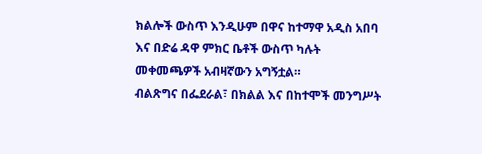ክልሎች ውስጥ እንዲሁም በዋና ከተማዋ አዲስ አበባ እና በድሬ ዳዋ ምክር ቤቶች ውስጥ ካሉት መቀመጫዎች አብዛኛውን አግኝቷል።
ብልጽግና በፌደራል፣ በክልል እና በከተሞች መንግሥት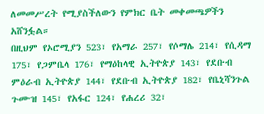ለመመሥረት የሚያስችለውን የምክር ቤት መቀመጫዎችን አሸንፏል።
በዚህም የኦሮሚያን 523፣ የአማራ 257፣ የሶማሌ 214፣ የሲዳማ 175፣ የጋምቤላ 176፣ የማዕከላዊ ኢትዮጵያ 143፣ የደቡብ ምዕራብ ኢትዮጵያ 144፣ የደቡብ ኢትዮጵያ 182፣ የቤኒሻንጉል ጉሙዝ 145፣ የአፋር 124፣ የሐረሪ 32፣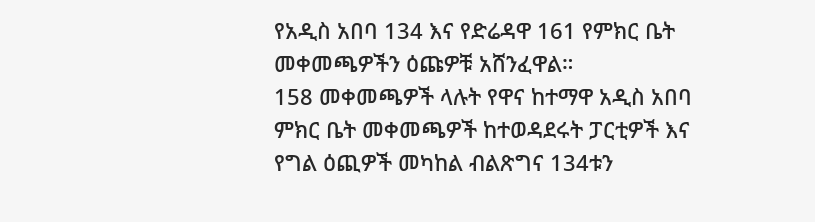የአዲስ አበባ 134 እና የድሬዳዋ 161 የምክር ቤት መቀመጫዎችን ዕጩዎቹ አሸንፈዋል።
158 መቀመጫዎች ላሉት የዋና ከተማዋ አዲስ አበባ ምክር ቤት መቀመጫዎች ከተወዳደሩት ፓርቲዎች እና የግል ዕጪዎች መካከል ብልጽግና 134ቱን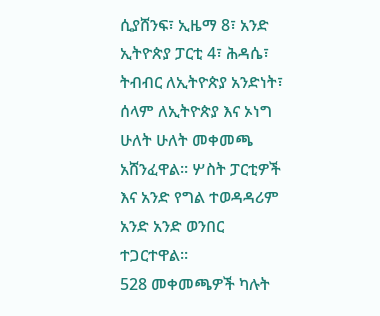ሲያሸንፍ፣ ኢዜማ 8፣ አንድ ኢትዮጵያ ፓርቲ 4፣ ሕዳሴ፣ ትብብር ለኢትዮጵያ አንድነት፣ ሰላም ለኢትዮጵያ እና ኦነግ ሁለት ሁለት መቀመጫ አሸንፈዋል። ሦስት ፓርቲዎች እና አንድ የግል ተወዳዳሪም አንድ አንድ ወንበር ተጋርተዋል።
528 መቀመጫዎች ካሉት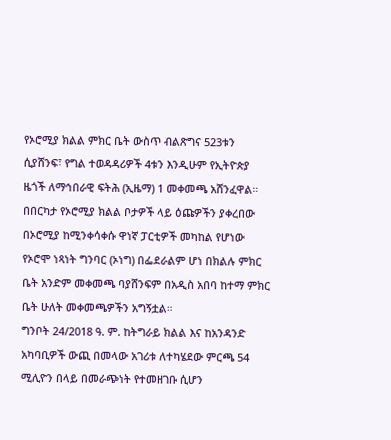የኦሮሚያ ክልል ምክር ቤት ውስጥ ብልጽግና 523ቱን ሲያሸንፍ፣ የግል ተወዳዳሪዎች 4ቱን እንዲሁም የኢትዮጵያ ዜጎች ለማኅበራዊ ፍትሕ (ኢዜማ) 1 መቀመጫ አሸንፈዋል።
በበርካታ የኦሮሚያ ክልል ቦታዎች ላይ ዕጩዎችን ያቀረበው በኦሮሚያ ከሚንቀሳቀሱ ዋነኛ ፓርቲዎች መካከል የሆነው የኦሮሞ ነጻነት ግንባር (ኦነግ) በፌደራልም ሆነ በክልሉ ምክር ቤት አንድም መቀመጫ ባያሸንፍም በአዲስ አበባ ከተማ ምክር ቤት ሁለት መቀመጫዎችን አግኝቷል።
ግንቦት 24/2018 ዓ. ም. ከትግራይ ክልል እና ከአንዳንድ አካባቢዎች ውጪ በመላው አገሪቱ ለተካሄደው ምርጫ 54 ሚሊዮን በላይ በመራጭነት የተመዘገቡ ሲሆን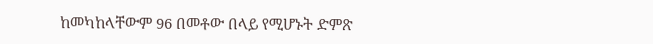ከመካከላቸውም 96 በመቶው በላይ የሚሆኑት ድምጽ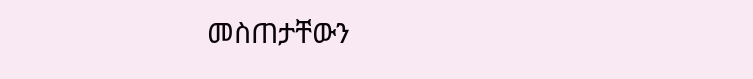መስጠታቸውን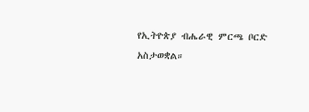የኢትዮጵያ ብሔራዊ ምርጫ ቦርድ አስታወቋል።